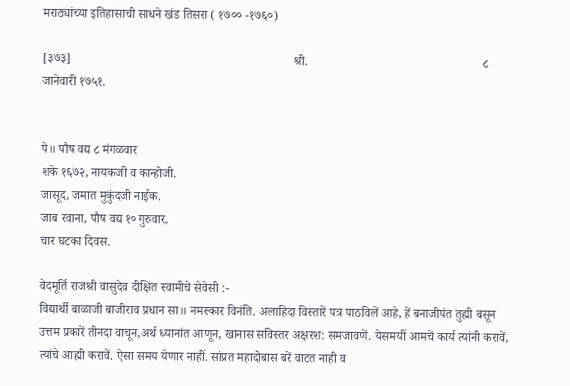मराठ्यांच्या इतिहासाची साधने खंड तिसरा ( १७०० -१७६०)

[३७३]                                                                       श्री.                                                        ८ जानेवारी १७५१.


पे॥ पौष वद्य ८ मंगळवार
शके १६७२, नायकजी व कान्होजी.
जासूद, जमात मुकुंदजी नाईक.
जाब रवाना, पौष वद्य १० गुरुवार,
चार घटका दिवस.

वेदमूर्ति राजश्री वासुदेव दीक्षित स्वामीचे सेवेसी :-
विद्यार्थी बाळाजी बाजीराव प्रधान सा॥ नमस्कार विनंति. अलाहिदा विस्तारें पत्र पाठविलें आहे, हें बनाजीपंत तुह्मी बसून उत्तम प्रकारें तीनदा वाचून,अर्थ ध्यानांत आणून, खानास सविस्तर अक्षरश: समजावणें. येसमयीं आमचें कार्य त्यांनी करावें, त्यांचे आह्मी करावें. ऐसा समय येणार नाहीं. सांप्रत महादोबास बरें वाटत नाही व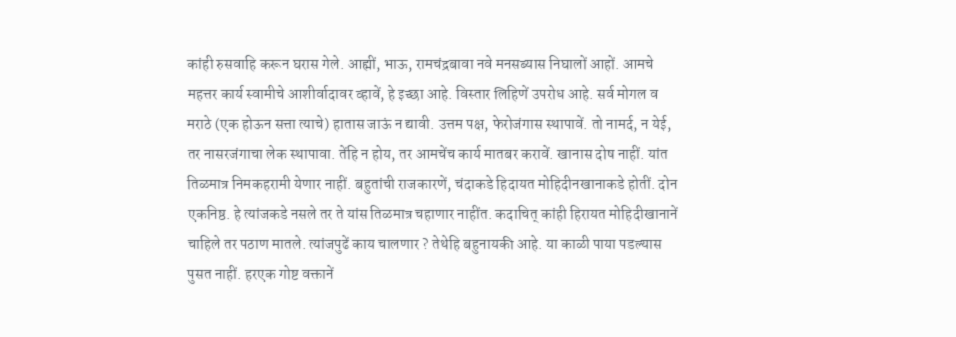कांही रुसवाहि करून घरास गेले. आह्मीं, भाऊ, रामचंद्रबावा नवे मनसब्यास निघालों आहों. आमचे महत्तर कार्य स्वामीचे आशीर्वादावर व्हावें, हे इच्छा आहे. विस्तार लिहिणें उपरोध आहे. सर्व मोगल व मराठे (एक होऊन सत्ता त्याचे) हातास जाऊं न द्यावी. उत्तम पक्ष, फेरोजंगास स्थापावें. तो नामर्द, न येई, तर नासरजंगाचा लेक स्थापावा. तेंहि न होय, तर आमचेंच कार्य मातबर करावें. खानास दोष नाहीं. यांत तिळमात्र निमकहरामी येणार नाहीं. बहुतांची राजकारणें, चंदाकडे हिदायत मोहिदीनखानाकडे होतीं. दोन एकनिष्ठ. हे त्यांजकडे नसले तर ते यांस तिळमात्र चहाणार नाहींत. कदाचित् कांही हिरायत मोहिदीखानानें चाहिले तर पठाण मातले. त्यांजपुढें काय चालणार ? तेथेहि बहुनायकी आहे. या काळी पाया पडल्यास पुसत नाहीं. हरएक गोष्ट वक्तानें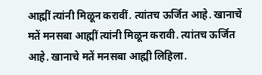आह्मीं त्यांनी मिळून करावीं. त्यांतच ऊर्जित आहे. खानाचें मतें मनसबा आह्मीं त्यांनी मिळून करावी. त्यांतच ऊर्जित आहे. खानाचे मतें मनसबा आह्मी लिहिला.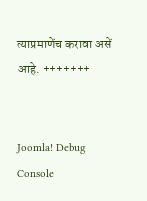त्याप्रमाणेंच करावा असें आहे. +++++++


Joomla! Debug Console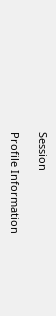Session

Profile Information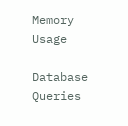Memory Usage

Database Queries